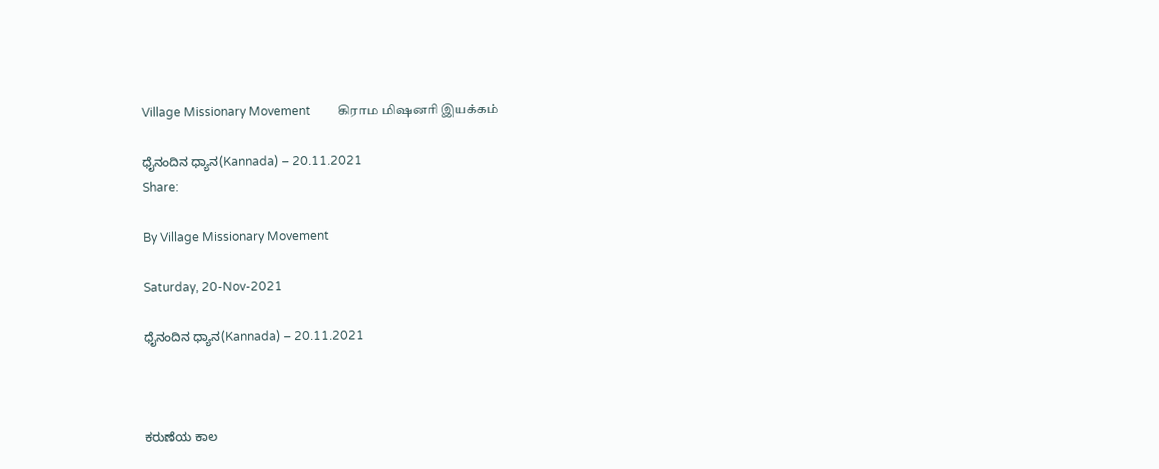Village Missionary Movement         கிராம மிஷனரி இயக்கம்

ಧೈನಂದಿನ ಧ್ಯಾನ(Kannada) – 20.11.2021
Share:

By Village Missionary Movement

Saturday, 20-Nov-2021

ಧೈನಂದಿನ ಧ್ಯಾನ(Kannada) – 20.11.2021



ಕರುಣೆಯ ಕಾಲ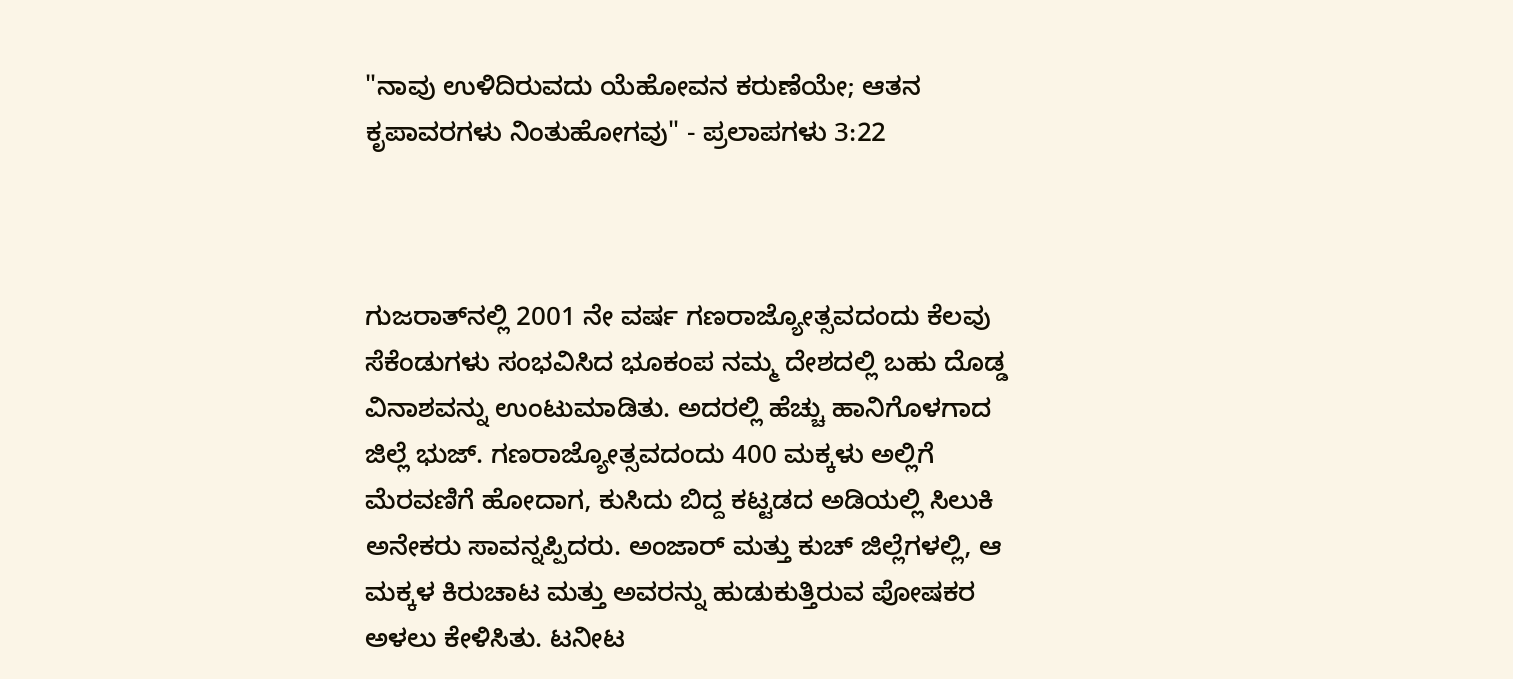"ನಾವು ಉಳಿದಿರುವದು ಯೆಹೋವನ ಕರುಣೆಯೇ; ಆತನ ಕೃಪಾವರಗಳು ನಿಂತುಹೋಗವು" - ಪ್ರಲಾಪಗಳು 3:22



ಗುಜರಾತ್‌ನಲ್ಲಿ 2001 ನೇ ವರ್ಷ ಗಣರಾಜ್ಯೋತ್ಸವದಂದು ಕೆಲವು ಸೆಕೆಂಡುಗಳು ಸಂಭವಿಸಿದ ಭೂಕಂಪ ನಮ್ಮ ದೇಶದಲ್ಲಿ ಬಹು ದೊಡ್ಡ ವಿನಾಶವನ್ನು ಉಂಟುಮಾಡಿತು. ಅದರಲ್ಲಿ ಹೆಚ್ಚು ಹಾನಿಗೊಳಗಾದ ಜಿಲ್ಲೆ ಭುಜ್. ಗಣರಾಜ್ಯೋತ್ಸವದಂದು 400 ಮಕ್ಕಳು ಅಲ್ಲಿಗೆ ಮೆರವಣಿಗೆ ಹೋದಾಗ, ಕುಸಿದು ಬಿದ್ದ ಕಟ್ಟಡದ ಅಡಿಯಲ್ಲಿ ಸಿಲುಕಿ ಅನೇಕರು ಸಾವನ್ನಪ್ಪಿದರು. ಅಂಜಾರ್ ಮತ್ತು ಕುಚ್ ಜಿಲ್ಲೆಗಳಲ್ಲಿ, ಆ ಮಕ್ಕಳ ಕಿರುಚಾಟ ಮತ್ತು ಅವರನ್ನು ಹುಡುಕುತ್ತಿರುವ ಪೋಷಕರ ಅಳಲು ಕೇಳಿಸಿತು. ಟನೀಟ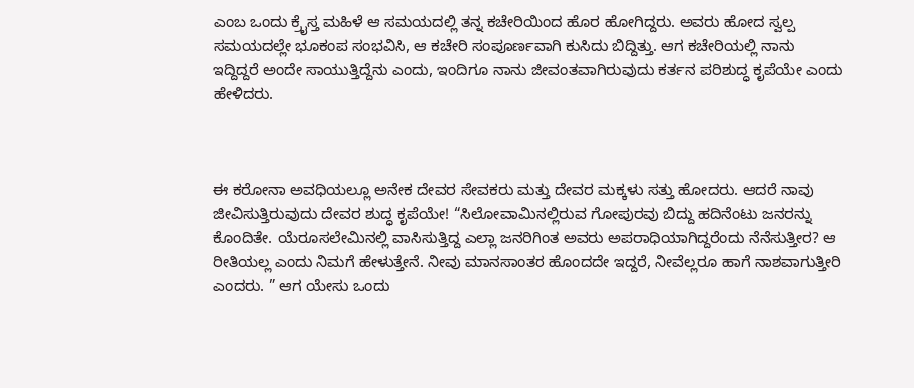ಎಂಬ ಒಂದು ಕ್ರೈಸ್ತ ಮಹಿಳೆ ಆ ಸಮಯದಲ್ಲಿ ತನ್ನ ಕಚೇರಿಯಿಂದ ಹೊರ ಹೋಗಿದ್ದರು. ಅವರು ಹೋದ ಸ್ವಲ್ಪ ಸಮಯದಲ್ಲೇ ಭೂಕಂಪ ಸಂಭವಿಸಿ, ಆ ಕಚೇರಿ ಸಂಪೂರ್ಣವಾಗಿ ಕುಸಿದು ಬಿದ್ದಿತ್ತು. ಆಗ ಕಚೇರಿಯಲ್ಲಿ ನಾನು ಇದ್ದಿದ್ದರೆ ಅಂದೇ ಸಾಯುತ್ತಿದ್ದೆನು ಎಂದು, ಇಂದಿಗೂ ನಾನು ಜೀವಂತವಾಗಿರುವುದು ಕರ್ತನ ಪರಿಶುದ್ಧ ಕೃಪೆಯೇ ಎಂದು ಹೇಳಿದರು.



ಈ ಕರೋನಾ ಅವಧಿಯಲ್ಲೂ ಅನೇಕ ದೇವರ ಸೇವಕರು ಮತ್ತು ದೇವರ ಮಕ್ಕಳು ಸತ್ತು ಹೋದರು. ಆದರೆ ನಾವು ಜೀವಿಸುತ್ತಿರುವುದು ದೇವರ ಶುದ್ಧ ಕೃಪೆಯೇ! “ಸಿಲೋವಾಮಿನಲ್ಲಿರುವ ಗೋಪುರವು ಬಿದ್ದು ಹದಿನೆಂಟು ಜನರನ್ನು ಕೊಂದಿತೇ. ಯೆರೂಸಲೇಮಿನಲ್ಲಿ ವಾಸಿಸುತ್ತಿದ್ದ ಎಲ್ಲಾ ಜನರಿಗಿಂತ ಅವರು ಅಪರಾಧಿಯಾಗಿದ್ದರೆಂದು ನೆನೆಸುತ್ತೀರ? ಆ ರೀತಿಯಲ್ಲ ಎಂದು ನಿಮಗೆ ಹೇಳುತ್ತೇನೆ. ನೀವು ಮಾನಸಾಂತರ ಹೊಂದದೇ ಇದ್ದರೆ, ನೀವೆಲ್ಲರೂ ಹಾಗೆ ನಾಶವಾಗುತ್ತೀರಿ ಎಂದರು. ” ಆಗ ಯೇಸು ಒಂದು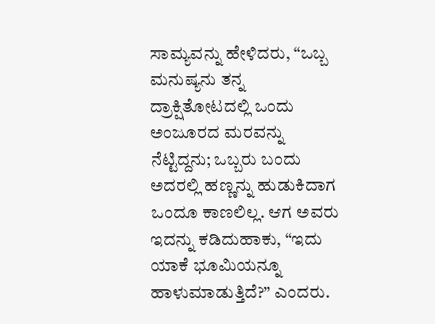ಸಾಮ್ಯವನ್ನು ಹೇಳಿದರು, “ಒಬ್ಬ ಮನುಷ್ಯನು ತನ್ನ ದ್ರಾಕ್ಷಿತೋಟದಲ್ಲಿ ಒಂದು ಅಂಜೂರದ ಮರವನ್ನು ನೆಟ್ಟಿದ್ದನು; ಒಬ್ಬರು ಬಂದು ಅದರಲ್ಲಿ ಹಣ್ಣನ್ನು ಹುಡುಕಿದಾಗ ಒಂದೂ ಕಾಣಲಿಲ್ಲ. ಆಗ ಅವರು ಇದನ್ನು ಕಡಿದುಹಾಕು, “ಇದು ಯಾಕೆ ಭೂಮಿಯನ್ನೂ ಹಾಳುಮಾಡುತ್ತಿದೆ?” ಎಂದರು.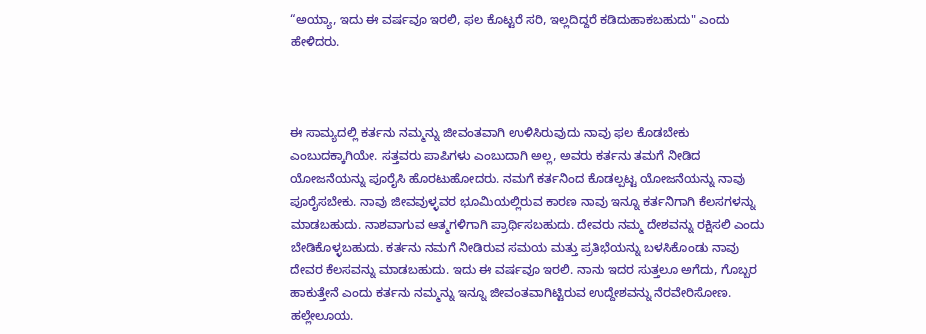“ಅಯ್ಯಾ, ಇದು ಈ ವರ್ಷವೂ ಇರಲಿ, ಫಲ ಕೊಟ್ಟರೆ ಸರಿ, ಇಲ್ಲದಿದ್ದರೆ ಕಡಿದುಹಾಕಬಹುದು" ಎಂದು ಹೇಳಿದರು.



ಈ ಸಾಮ್ಯದಲ್ಲಿ ಕರ್ತನು ನಮ್ಮನ್ನು ಜೀವಂತವಾಗಿ ಉಳಿಸಿರುವುದು ನಾವು ಫಲ ಕೊಡಬೇಕು ಎಂಬುದಕ್ಕಾಗಿಯೇ. ಸತ್ತವರು ಪಾಪಿಗಳು ಎಂಬುದಾಗಿ ಅಲ್ಲ, ಅವರು ಕರ್ತನು ತಮಗೆ ನೀಡಿದ ಯೋಜನೆಯನ್ನು ಪೂರೈಸಿ ಹೊರಟುಹೋದರು. ನಮಗೆ ಕರ್ತನಿಂದ ಕೊಡಲ್ಪಟ್ಟ ಯೋಜನೆಯನ್ನು ನಾವು ಪೂರೈಸಬೇಕು. ನಾವು ಜೀವವುಳ್ಳವರ ಭೂಮಿಯಲ್ಲಿರುವ ಕಾರಣ ನಾವು ಇನ್ನೂ ಕರ್ತನಿಗಾಗಿ ಕೆಲಸಗಳನ್ನು ಮಾಡಬಹುದು. ನಾಶವಾಗುವ ಆತ್ಮಗಳಿಗಾಗಿ ಪ್ರಾರ್ಥಿಸಬಹುದು. ದೇವರು ನಮ್ಮ ದೇಶವನ್ನು ರಕ್ಷಿಸಲಿ ಎಂದು ಬೇಡಿಕೊಳ್ಳಬಹುದು. ಕರ್ತನು ನಮಗೆ ನೀಡಿರುವ ಸಮಯ ಮತ್ತು ಪ್ರತಿಭೆಯನ್ನು ಬಳಸಿಕೊಂಡು ನಾವು ದೇವರ ಕೆಲಸವನ್ನು ಮಾಡಬಹುದು. ಇದು ಈ ವರ್ಷವೂ ಇರಲಿ. ನಾನು ಇದರ ಸುತ್ತಲೂ ಅಗೆದು, ಗೊಬ್ಬರ ಹಾಕುತ್ತೇನೆ ಎಂದು ಕರ್ತನು ನಮ್ಮನ್ನು ಇನ್ನೂ ಜೀವಂತವಾಗಿಟ್ಟಿರುವ ಉದ್ದೇಶವನ್ನು ನೆರವೇರಿಸೋಣ. ಹಲ್ಲೇಲೂಯ.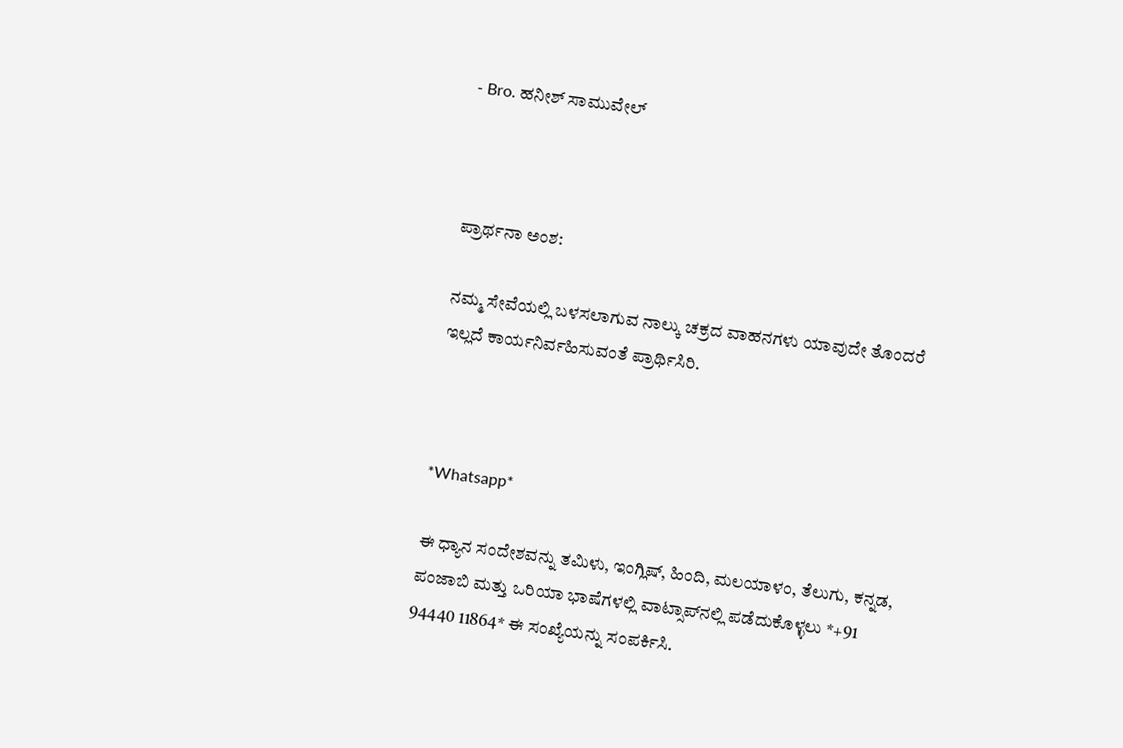- Bro. ಹನೀಶ್ ಸಾಮುವೇಲ್



ಪ್ರಾರ್ಥನಾ ಅಂಶ:

ನಮ್ಮ ಸೇವೆಯಲ್ಲಿ ಬಳಸಲಾಗುವ ನಾಲ್ಕು ಚಕ್ರದ ವಾಹನಗಳು ಯಾವುದೇ ತೊಂದರೆ ಇಲ್ಲದೆ ಕಾರ್ಯನಿರ್ವಹಿಸುವಂತೆ ಪ್ರಾರ್ಥಿಸಿರಿ.



*Whatsapp*

ಈ ಧ್ಯಾನ ಸಂದೇಶವನ್ನು ತಮಿಳು, ಇಂಗ್ಲಿಷ್, ಹಿಂದಿ, ಮಲಯಾಳಂ, ತೆಲುಗು, ಕನ್ನಡ, ಪಂಜಾಬಿ ಮತ್ತು ಒರಿಯಾ ಭಾಷೆಗಳಲ್ಲಿ ವಾಟ್ಸಾಪ್‌ನಲ್ಲಿ ಪಡೆದುಕೊಳ್ಳಲು *+91 94440 11864* ಈ ಸಂಖ್ಯೆಯನ್ನು ಸಂಪರ್ಕಿಸಿ.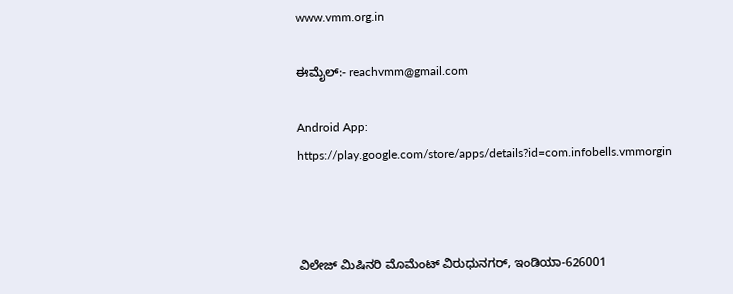www.vmm.org.in

ಈಮೈಲ್:- reachvmm@gmail.com

Android App: https://play.google.com/store/apps/details?id=com.infobells.vmmorgin



ವಿಲೇಜ್ ಮಿಷಿನರಿ ಮೊಮೆಂಟ್ ವಿರುಧುನಗರ್, ಇಂಡಿಯಾ-626001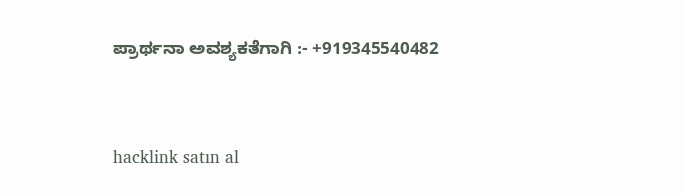ಪ್ರಾರ್ಥನಾ ಅವಶ್ಯಕತೆಗಾಗಿ :- +919345540482



hacklink satın al